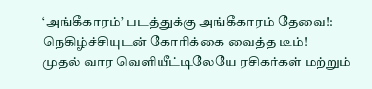‘அங்கீகாரம்’ படத்துக்கு அங்கீகாரம் தேவை!: நெகிழ்ச்சியுடன் கோரிக்கை வைத்த டீம்!
முதல் வார வெளியீட்டிலேயே ரசிகர்கள் மற்றும்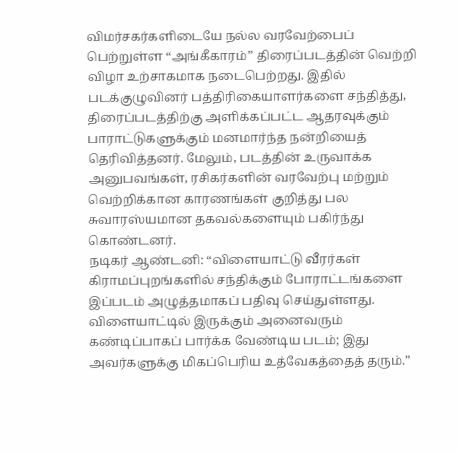விமர்சகர்களிடையே நல்ல வரவேற்பைப் பெற்றுள்ள “அங்கீகாரம்” திரைப்படத்தின் வெற்றி விழா உற்சாகமாக நடைபெற்றது. இதில் படக்குழுவினர் பத்திரிகையாளர்களை சந்தித்து, திரைப்படத்திற்கு அளிக்கப்பட்ட ஆதரவுக்கும் பாராட்டுகளுக்கும் மனமார்ந்த நன்றியைத் தெரிவித்தனர். மேலும், படத்தின் உருவாக்க அனுபவங்கள், ரசிகர்களின் வரவேற்பு மற்றும் வெற்றிக்கான காரணங்கள் குறித்து பல சுவாரஸ்யமான தகவல்களையும் பகிர்ந்து கொண்டனர்.
நடிகர் ஆண்டனி: “விளையாட்டு வீரர்கள் கிராமப்புறங்களில் சந்திக்கும் போராட்டங்களை இப்படம் அழுத்தமாகப் பதிவு செய்துள்ளது. விளையாட்டில் இருக்கும் அனைவரும் கண்டிப்பாகப் பார்க்க வேண்டிய படம்; இது அவர்களுக்கு மிகப்பெரிய உத்வேகத்தைத் தரும்.”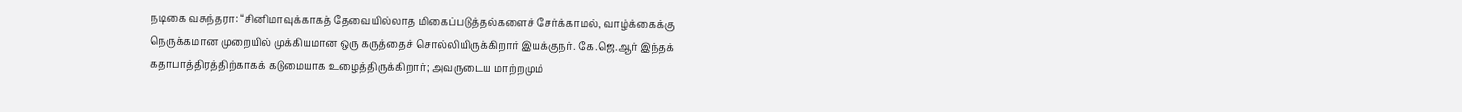நடிகை வசுந்தரா: “சினிமாவுக்காகத் தேவையில்லாத மிகைப்படுத்தல்களைச் சேர்க்காமல், வாழ்க்கைக்கு நெருக்கமான முறையில் முக்கியமான ஒரு கருத்தைச் சொல்லியிருக்கிறார் இயக்குநர். கே.ஜெ.ஆர் இந்தக் கதாபாத்திரத்திற்காகக் கடுமையாக உழைத்திருக்கிறார்; அவருடைய மாற்றமும்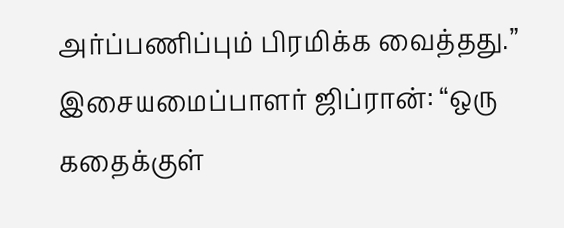அர்ப்பணிப்பும் பிரமிக்க வைத்தது.”
இசையமைப்பாளர் ஜிப்ரான்: “ஒரு கதைக்குள்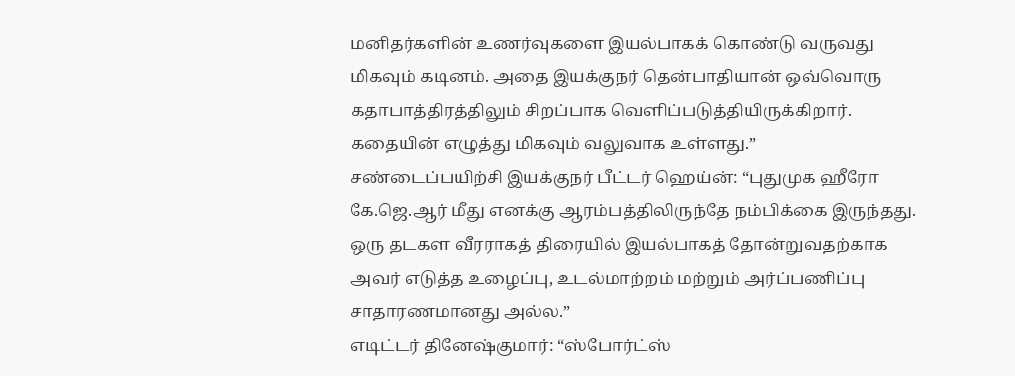மனிதர்களின் உணர்வுகளை இயல்பாகக் கொண்டு வருவது மிகவும் கடினம். அதை இயக்குநர் தென்பாதியான் ஒவ்வொரு கதாபாத்திரத்திலும் சிறப்பாக வெளிப்படுத்தியிருக்கிறார். கதையின் எழுத்து மிகவும் வலுவாக உள்ளது.”
சண்டைப்பயிற்சி இயக்குநர் பீட்டர் ஹெய்ன்: “புதுமுக ஹீரோ கே.ஜெ.ஆர் மீது எனக்கு ஆரம்பத்திலிருந்தே நம்பிக்கை இருந்தது. ஒரு தடகள வீரராகத் திரையில் இயல்பாகத் தோன்றுவதற்காக அவர் எடுத்த உழைப்பு, உடல்மாற்றம் மற்றும் அர்ப்பணிப்பு சாதாரணமானது அல்ல.”
எடிட்டர் தினேஷ்குமார்: “ஸ்போர்ட்ஸ்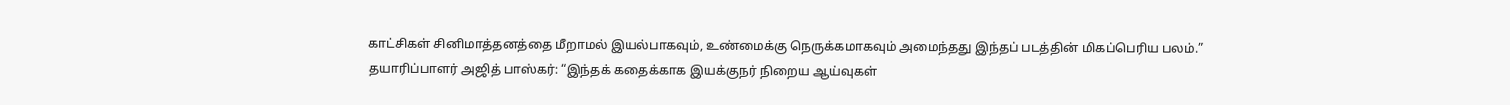காட்சிகள் சினிமாத்தனத்தை மீறாமல் இயல்பாகவும், உண்மைக்கு நெருக்கமாகவும் அமைந்தது இந்தப் படத்தின் மிகப்பெரிய பலம்.”
தயாரிப்பாளர் அஜித் பாஸ்கர்: “இந்தக் கதைக்காக இயக்குநர் நிறைய ஆய்வுகள்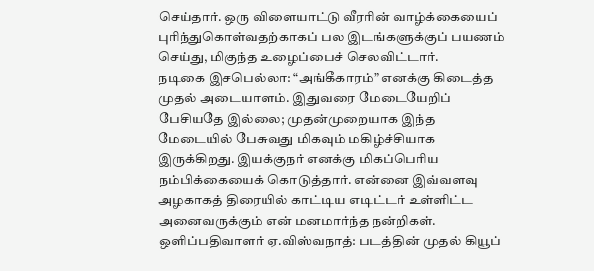செய்தார். ஒரு விளையாட்டு வீரரின் வாழ்க்கையைப் புரிந்துகொள்வதற்காகப் பல இடங்களுக்குப் பயணம் செய்து, மிகுந்த உழைப்பைச் செலவிட்டார்.
நடிகை இசபெல்லா: “அங்கீகாரம்” எனக்கு கிடைத்த முதல் அடையாளம். இதுவரை மேடையேறிப் பேசியதே இல்லை; முதன்முறையாக இந்த மேடையில் பேசுவது மிகவும் மகிழ்ச்சியாக இருக்கிறது. இயக்குநர் எனக்கு மிகப்பெரிய நம்பிக்கையைக் கொடுத்தார். என்னை இவ்வளவு அழகாகத் திரையில் காட்டிய எடிட்டர் உள்ளிட்ட அனைவருக்கும் என் மனமார்ந்த நன்றிகள்.
ஒளிப்பதிவாளர் ஏ.விஸ்வநாத்: படத்தின் முதல் கியூப்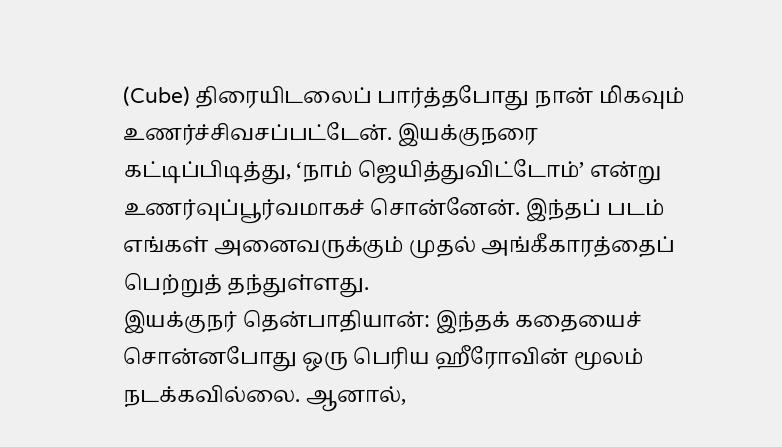(Cube) திரையிடலைப் பார்த்தபோது நான் மிகவும் உணர்ச்சிவசப்பட்டேன். இயக்குநரை கட்டிப்பிடித்து, ‘நாம் ஜெயித்துவிட்டோம்’ என்று உணர்வுப்பூர்வமாகச் சொன்னேன். இந்தப் படம் எங்கள் அனைவருக்கும் முதல் அங்கீகாரத்தைப் பெற்றுத் தந்துள்ளது.
இயக்குநர் தென்பாதியான்: இந்தக் கதையைச் சொன்னபோது ஒரு பெரிய ஹீரோவின் மூலம் நடக்கவில்லை. ஆனால்,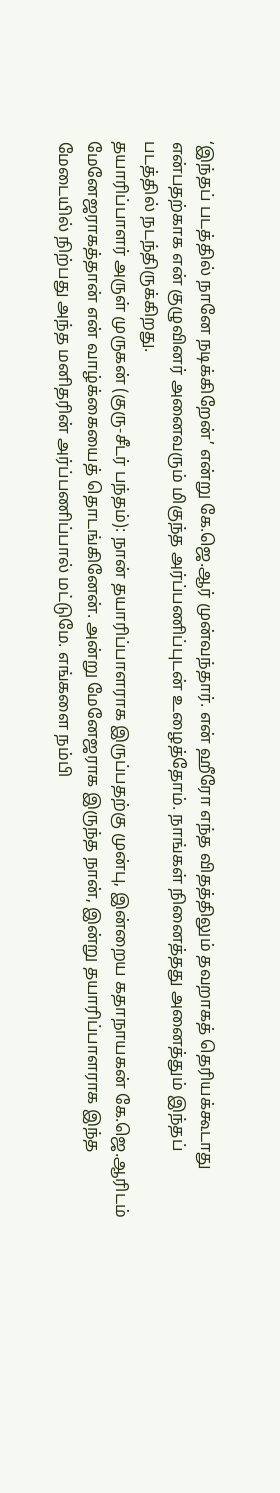‘இந்தப் படத்தில் நானே நடிக்கிறேன்’ என்று கே.ஜெ.ஆர் முன்வந்தார். என் ஹீரோ எந்த விதத்திலும் தவறாகத் தெரியக்கூடாது என்பதற்காக என் குழுவினர் அனைவரும் மிகுந்த அர்ப்பணிப்புடன் உழைத்தோம். நாங்கள் நினைத்தது அனைத்தும் இந்தப் படத்தில் நடந்திருக்கிறது.
தயாரிப்பாளர் அருள் முருகன் (குரு-சீடர் பந்தம்): நான் தயாரிப்பாளராக இருப்பதற்கு முன்பு, இன்றைய கதாநாயகன் கே.ஜெ.ஆரிடம் மேனேஜராகத்தான் என் வாழ்க்கையைத் தொடங்கினேன். அன்று மேனேஜராக இருந்த நான், இன்று தயாரிப்பாளராக இந்த மேடையில் நிற்பது அந்த மனிதரின் அர்ப்பணிப்பால் மட்டுமே. எங்களை நம்பி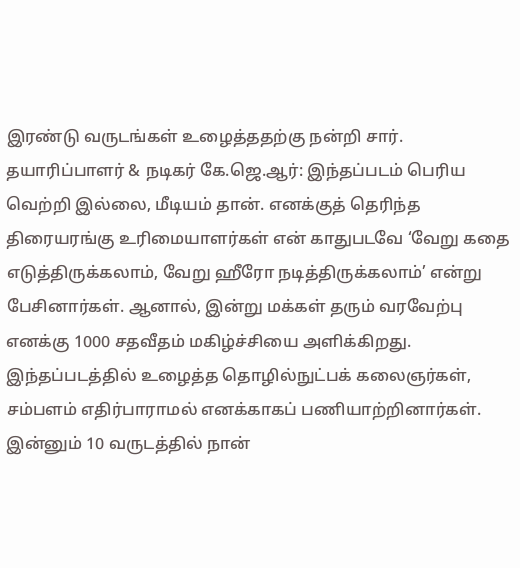இரண்டு வருடங்கள் உழைத்ததற்கு நன்றி சார்.
தயாரிப்பாளர் & நடிகர் கே.ஜெ.ஆர்: இந்தப்படம் பெரிய வெற்றி இல்லை, மீடியம் தான். எனக்குத் தெரிந்த திரையரங்கு உரிமையாளர்கள் என் காதுபடவே ‘வேறு கதை எடுத்திருக்கலாம், வேறு ஹீரோ நடித்திருக்கலாம்’ என்று பேசினார்கள். ஆனால், இன்று மக்கள் தரும் வரவேற்பு எனக்கு 1000 சதவீதம் மகிழ்ச்சியை அளிக்கிறது. இந்தப்படத்தில் உழைத்த தொழில்நுட்பக் கலைஞர்கள், சம்பளம் எதிர்பாராமல் எனக்காகப் பணியாற்றினார்கள். இன்னும் 10 வருடத்தில் நான்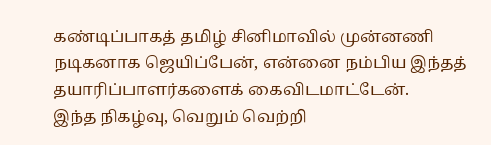கண்டிப்பாகத் தமிழ் சினிமாவில் முன்னணி நடிகனாக ஜெயிப்பேன், என்னை நம்பிய இந்தத் தயாரிப்பாளர்களைக் கைவிடமாட்டேன்.
இந்த நிகழ்வு, வெறும் வெற்றி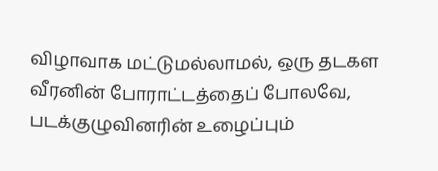விழாவாக மட்டுமல்லாமல், ஒரு தடகள வீரனின் போராட்டத்தைப் போலவே, படக்குழுவினரின் உழைப்பும்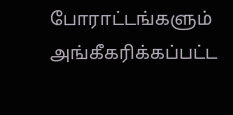போராட்டங்களும் அங்கீகரிக்கப்பட்ட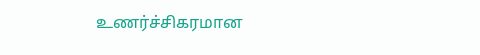உணர்ச்சிகரமான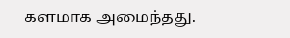களமாக அமைந்தது.